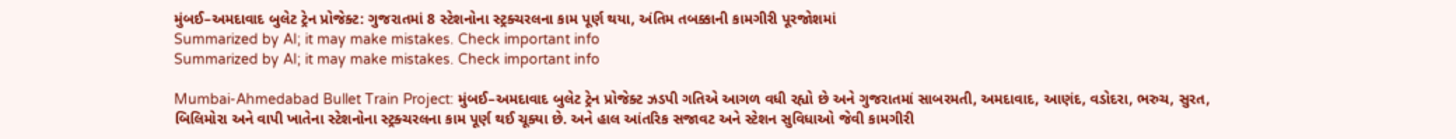મુંબઈ–અમદાવાદ બુલેટ ટ્રેન પ્રોજેક્ટ: ગુજરાતમાં 8 સ્ટેશનોના સ્ટ્રક્ચરલના કામ પૂર્ણ થયા, અંતિમ તબક્કાની કામગીરી પૂરજોશમાં
Summarized by AI; it may make mistakes. Check important info
Summarized by AI; it may make mistakes. Check important info

Mumbai-Ahmedabad Bullet Train Project: મુંબઈ–અમદાવાદ બુલેટ ટ્રેન પ્રોજેક્ટ ઝડપી ગતિએ આગળ વધી રહ્યો છે અને ગુજરાતમાં સાબરમતી, અમદાવાદ, આણંદ, વડોદરા, ભરુચ, સુરત, બિલિમોરા અને વાપી ખાતેના સ્ટેશનોના સ્ટ્રક્ચરલના કામ પૂર્ણ થઈ ચૂક્યા છે. અને હાલ આંતરિક સજાવટ અને સ્ટેશન સુવિધાઓ જેવી કામગીરી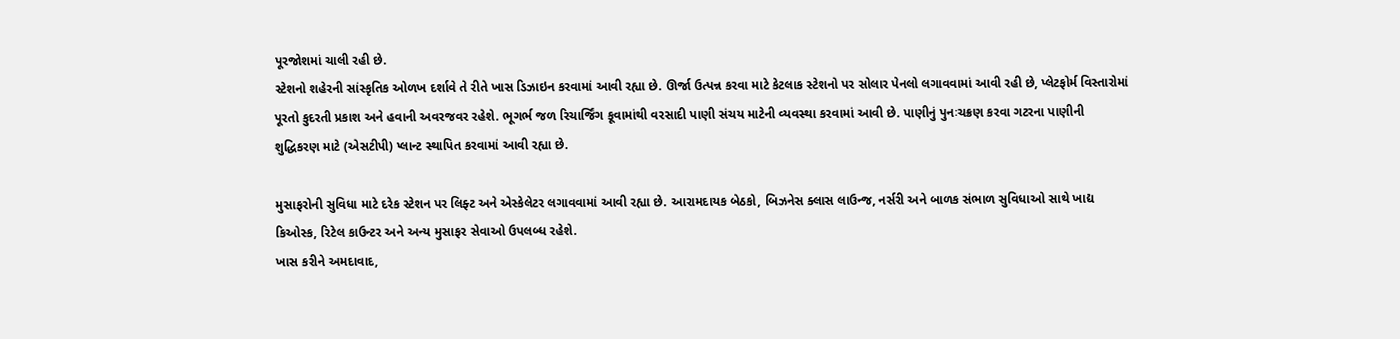પૂરજોશમાં ચાલી રહી છે.
સ્ટેશનો શહેરની સાંસ્કૃતિક ઓળખ દર્શાવે તે રીતે ખાસ ડિઝાઇન કરવામાં આવી રહ્યા છે. ઊર્જા ઉત્પન્ન કરવા માટે કેટલાક સ્ટેશનો પર સોલાર પેનલો લગાવવામાં આવી રહી છે, પ્લેટફોર્મ વિસ્તારોમાં પૂરતો કુદરતી પ્રકાશ અને હવાની અવરજવર રહેશે. ભૂગર્ભ જળ રિચાર્જિંગ કૂવામાંથી વરસાદી પાણી સંચય માટેની વ્યવસ્થા કરવામાં આવી છે. પાણીનું પુનઃચક્રણ કરવા ગટરના પાણીની શુદ્ધિકરણ માટે (એસટીપી) પ્લાન્ટ સ્થાપિત કરવામાં આવી રહ્યા છે.

મુસાફરોની સુવિધા માટે દરેક સ્ટેશન પર લિફ્ટ અને એસ્કેલેટર લગાવવામાં આવી રહ્યા છે. આરામદાયક બેઠકો, બિઝનેસ ક્લાસ લાઉન્જ, નર્સરી અને બાળક સંભાળ સુવિધાઓ સાથે ખાદ્ય કિઓસ્ક, રિટેલ કાઉન્ટર અને અન્ય મુસાફર સેવાઓ ઉપલબ્ધ રહેશે.
ખાસ કરીને અમદાવાદ,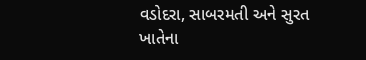વડોદરા, સાબરમતી અને સુરત ખાતેના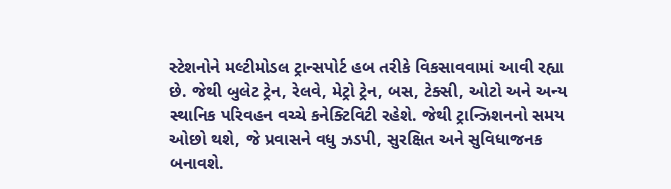સ્ટેશનોને મલ્ટીમોડલ ટ્રાન્સપોર્ટ હબ તરીકે વિકસાવવામાં આવી રહ્યા છે. જેથી બુલેટ ટ્રેન, રેલવે, મેટ્રો ટ્રેન, બસ, ટેક્સી, ઓટો અને અન્ય સ્થાનિક પરિવહન વચ્ચે કનેક્ટિવિટી રહેશે. જેથી ટ્રાન્ઝિશનનો સમય ઓછો થશે, જે પ્રવાસને વધુ ઝડપી, સુરક્ષિત અને સુવિધાજનક બનાવશે.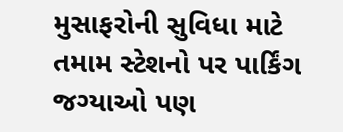મુસાફરોની સુવિધા માટે તમામ સ્ટેશનો પર પાર્કિંગ જગ્યાઓ પણ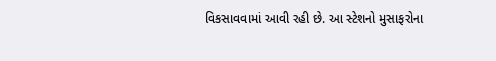વિકસાવવામાં આવી રહી છે. આ સ્ટેશનો મુસાફરોના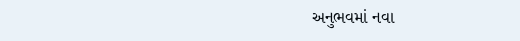અનુભવમાં નવા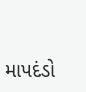માપદંડો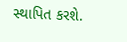સ્થાપિત કરશે.